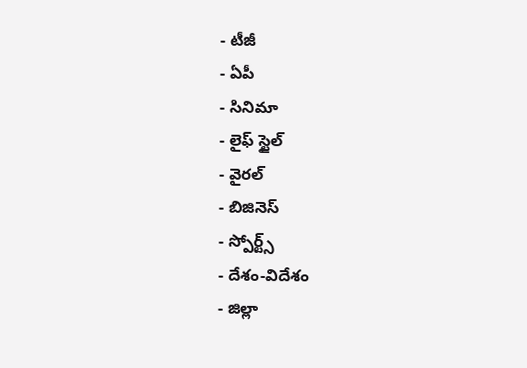- టీజీ
- ఏపీ
- సినిమా
- లైఫ్ స్టైల్
- వైరల్
- బిజినెస్
- స్పోర్ట్స్
- దేశం-విదేశం
- జిల్లా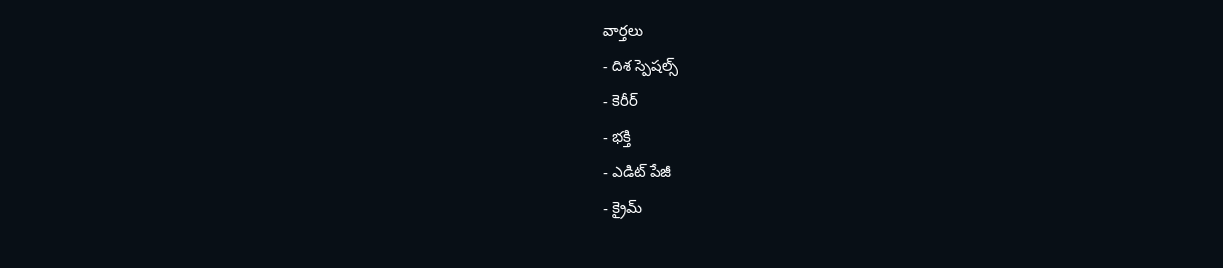వార్తలు
- దిశ స్పెషల్స్
- కెరీర్
- భక్తి
- ఎడిట్ పేజీ
- క్రైమ్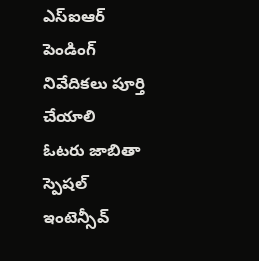ఎస్ఐఆర్ పెండింగ్ నివేదికలు పూర్తి చేయాలి
ఓటరు జాబితా స్పెషల్ ఇంటెన్సీవ్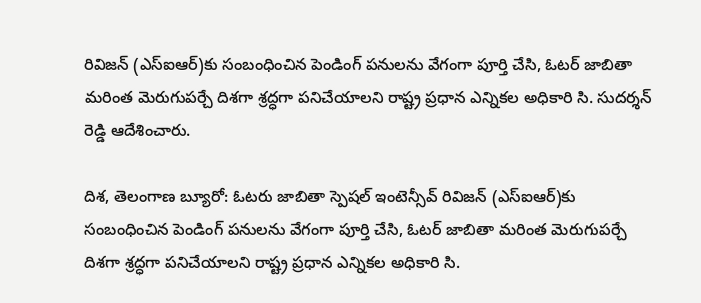రివిజన్ (ఎస్ఐఆర్)కు సంబంధించిన పెండింగ్ పనులను వేగంగా పూర్తి చేసి, ఓటర్ జాబితా మరింత మెరుగుపర్చే దిశగా శ్రద్ధగా పనిచేయాలని రాష్ట్ర ప్రధాన ఎన్నికల అధికారి సి. సుదర్శన్ రెడ్డి ఆదేశించారు.

దిశ, తెలంగాణ బ్యూరో: ఓటరు జాబితా స్పెషల్ ఇంటెన్సీవ్ రివిజన్ (ఎస్ఐఆర్)కు సంబంధించిన పెండింగ్ పనులను వేగంగా పూర్తి చేసి, ఓటర్ జాబితా మరింత మెరుగుపర్చే దిశగా శ్రద్ధగా పనిచేయాలని రాష్ట్ర ప్రధాన ఎన్నికల అధికారి సి.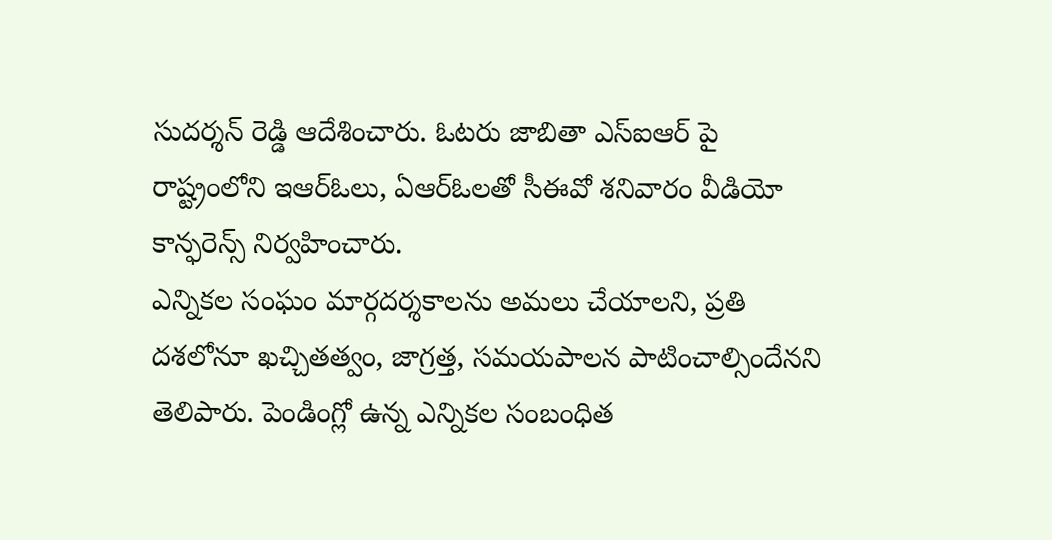సుదర్శన్ రెడ్డి ఆదేశించారు. ఓటరు జాబితా ఎస్ఐఆర్ పై రాష్ట్రంలోని ఇఆర్ఓలు, ఏఆర్ఓలతో సీఈవో శనివారం వీడియో కాన్ఫరెన్స్ నిర్వహించారు.
ఎన్నికల సంఘం మార్గదర్శకాలను అమలు చేయాలని, ప్రతి దశలోనూ ఖచ్చితత్వం, జాగ్రత్త, సమయపాలన పాటించాల్సిందేనని తెలిపారు. పెండింగ్లో ఉన్న ఎన్నికల సంబంధిత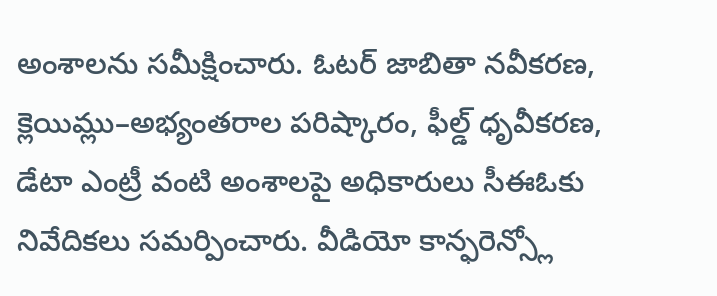అంశాలను సమీక్షించారు. ఓటర్ జాబితా నవీకరణ, క్లెయిమ్లు–అభ్యంతరాల పరిష్కారం, ఫీల్డ్ ధృవీకరణ, డేటా ఎంట్రీ వంటి అంశాలపై అధికారులు సీఈఓకు నివేదికలు సమర్పించారు. వీడియో కాన్ఫరెన్స్లో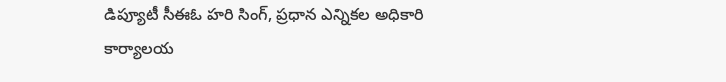డిప్యూటీ సీఈఓ హరి సింగ్, ప్రధాన ఎన్నికల అధికారి కార్యాలయ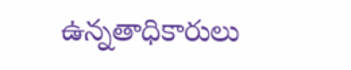ఉన్నతాధికారులు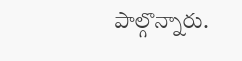పాల్గొన్నారు.